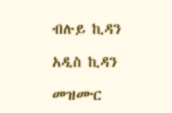ብሉይ ኪዳን

አዲስ ኪዳን

መዝሙር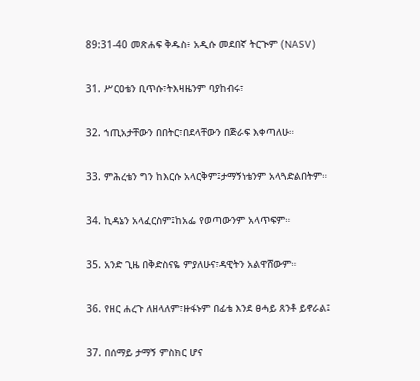89:31-40 መጽሐፍ ቅዱስ፥ አዲሱ መደበኛ ትርጒም (NASV)

31. ሥርዐቴን ቢጥሱ፣ትእዛዜንም ባያከብሩ፣

32. ኀጢአታቸውን በበትር፣በደላቸውን በጅራፍ እቀጣለሁ።

33. ምሕረቴን ግን ከእርሱ አላርቅም፤ታማኝነቴንም አላጓድልበትም።

34. ኪዳኔን አላፈርስም፤ከአፌ የወጣውንም አላጥፍም።

35. አንድ ጊዜ በቅድስናዬ ምያለሁና፣ዳዊትን አልዋሸውም።

36. የዘር ሐረጉ ለዘላለም፣ዙፋኑም በፊቴ እንደ ፀሓይ ጸንቶ ይኖራል፤

37. በሰማይ ታማኝ ምስክር ሆና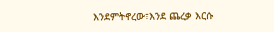እንደምትኖረው፣እንደ ጨረቃ እርሱ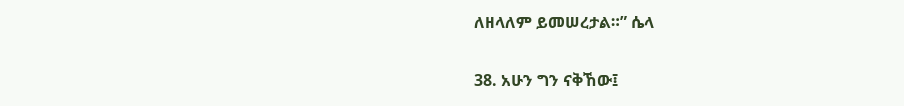ለዘላለም ይመሠረታል።” ሴላ

38. አሁን ግን ናቅኸው፤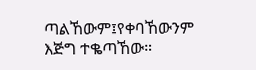ጣልኸውም፤የቀባኸውንም እጅግ ተቈጣኸው።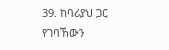39. ከባሪያህ ጋር የገባኸውን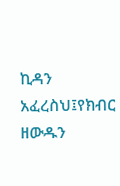ኪዳን አፈረስህ፤የክብር ዘውዱን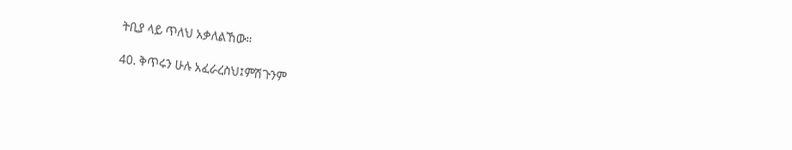ትቢያ ላይ ጥለህ አቃለልኸው።

40. ቅጥሩን ሁሉ አፈራረስህ፤ምሽጉንም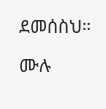ደመሰስህ።

ሙሉ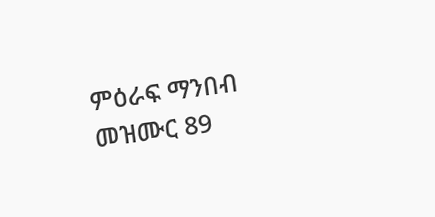ምዕራፍ ማንበብ መዝሙር 89